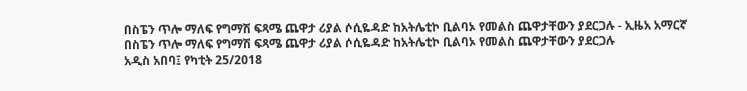በስፔን ጥሎ ማለፍ የግማሽ ፍጻሜ ጨዋታ ሪያል ሶሲዬዳድ ከአትሌቲኮ ቢልባኦ የመልስ ጨዋታቸውን ያደርጋሉ - ኢዜአ አማርኛ
በስፔን ጥሎ ማለፍ የግማሽ ፍጻሜ ጨዋታ ሪያል ሶሲዬዳድ ከአትሌቲኮ ቢልባኦ የመልስ ጨዋታቸውን ያደርጋሉ
አዲስ አበባ፤ የካቲት 25/2018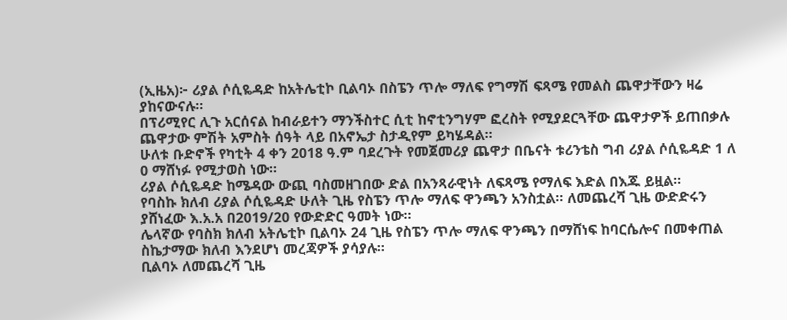(ኢዜአ)፦ ሪያል ሶሲዬዳድ ከአትሌቲኮ ቢልባኦ በስፔን ጥሎ ማለፍ የግማሽ ፍጻሜ የመልስ ጨዋታቸውን ዛሬ ያከናውናሉ።
በፕሪሚየር ሊጉ አርሰናል ከብራይተን ማንችስተር ሲቲ ከኖቲንግሃም ፎረስት የሚያደርጓቸው ጨዋታዎች ይጠበቃሉ
ጨዋታው ምሽት አምስት ሰዓት ላይ በአኖኤታ ስታዲየም ይካሄዳል።
ሁለቱ ቡድኖች የካቲት 4 ቀን 2018 ዓ.ም ባደረጉት የመጀመሪያ ጨዋታ በቤናት ቱሪንቴስ ግብ ሪያል ሶሲዬዳድ 1 ለ 0 ማሸነፉ የሚታወስ ነው።
ሪያል ሶሲዬዳድ ከሜዳው ውጪ ባስመዘገበው ድል በአንጻራዊነት ለፍጻሜ የማለፍ እድል በእጁ ይዟል።
የባስኩ ክለብ ሪያል ሶሲዬዳድ ሁለት ጊዜ የስፔን ጥሎ ማለፍ ዋንጫን አንስቷል። ለመጨረሻ ጊዜ ውድድሩን ያሸነፈው እ.አ.አ በ2019/20 የውድድር ዓመት ነው።
ሌላኛው የባስክ ክለብ አትሌቲኮ ቢልባኦ 24 ጊዜ የስፔን ጥሎ ማለፍ ዋንጫን በማሸነፍ ከባርሴሎና በመቀጠል ስኬታማው ክለብ እንደሆነ መረጃዎች ያሳያሉ።
ቢልባኦ ለመጨረሻ ጊዜ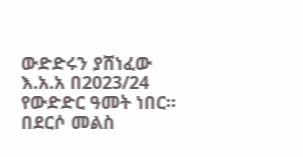ውድድሩን ያሸነፈው እ.አ.አ በ2023/24 የውድድር ዓመት ነበር።
በደርሶ መልስ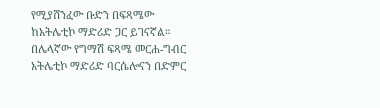የሚያሸንፈው ቡድን በፍጻሜው ከአትሌቲኮ ማድሪድ ጋር ይገናኛል።
በሌላኛው የግማሽ ፍጻሜ መርሐ-ግብር አትሌቲኮ ማድሪድ ባርሴሎናን በድምር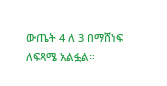ውጤት 4 ለ 3 በማሸነፍ ለፍጻሜ አልፏል።